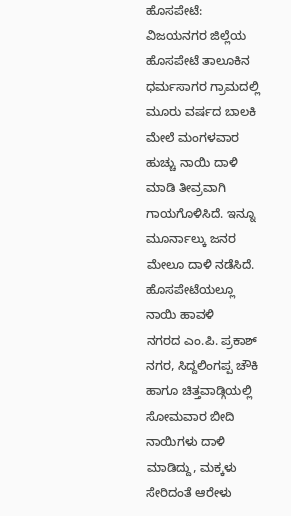ಹೊಸಪೇಟೆ: ವಿಜಯನಗರ ಜಿಲ್ಲೆಯ ಹೊಸಪೇಟೆ ತಾಲೂಕಿನ ಧರ್ಮಸಾಗರ ಗ್ರಾಮದಲ್ಲಿ ಮೂರು ವರ್ಷದ ಬಾಲಕಿ ಮೇಲೆ ಮಂಗಳವಾರ ಹುಚ್ಚು ನಾಯಿ ದಾಳಿ ಮಾಡಿ ತೀವ್ರವಾಗಿ ಗಾಯಗೊಳಿಸಿದೆ. ಇನ್ನೂ ಮೂರ್ನಾಲ್ಕು ಜನರ ಮೇಲೂ ದಾಳಿ ನಡೆಸಿದೆ.
ಹೊಸಪೇಟೆಯಲ್ಲೂ ನಾಯಿ ಹಾವಳಿ
ನಗರದ ಎಂ.ಪಿ. ಪ್ರಕಾಶ್ ನಗರ, ಸಿದ್ದಲಿಂಗಪ್ಪ ಚೌಕಿ ಹಾಗೂ ಚಿತ್ತವಾಡ್ಗಿಯಲ್ಲಿ ಸೋಮವಾರ ಬೀದಿ ನಾಯಿಗಳು ದಾಳಿ ಮಾಡಿದ್ದು, ಮಕ್ಕಳು ಸೇರಿದಂತೆ ಆರೇಳು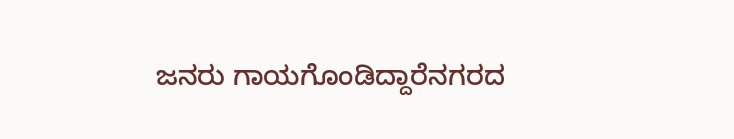ಜನರು ಗಾಯಗೊಂಡಿದ್ದಾರೆನಗರದ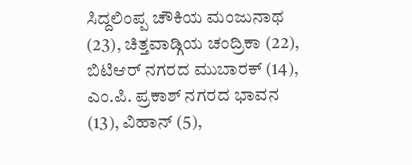ಸಿದ್ದಲಿಂಪ್ಪ ಚೌಕಿಯ ಮಂಜುನಾಥ (23), ಚಿತ್ತವಾಡ್ಗಿಯ ಚಂದ್ರಿಕಾ (22), ಬಿಟಿಆರ್ ನಗರದ ಮುಬಾರಕ್ (14), ಎಂ.ಪಿ. ಪ್ರಕಾಶ್ ನಗರದ ಭಾವನ (13), ವಿಹಾನ್ (5),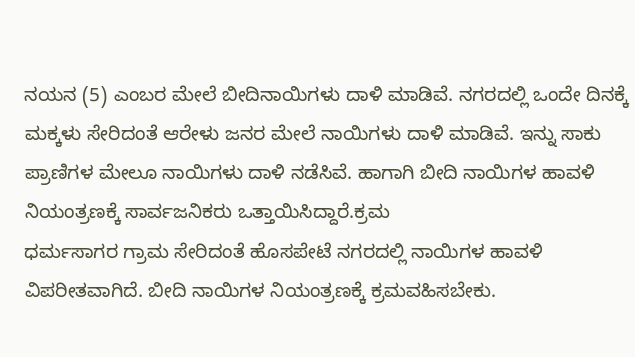ನಯನ (5) ಎಂಬರ ಮೇಲೆ ಬೀದಿನಾಯಿಗಳು ದಾಳಿ ಮಾಡಿವೆ. ನಗರದಲ್ಲಿ ಒಂದೇ ದಿನಕ್ಕೆ ಮಕ್ಕಳು ಸೇರಿದಂತೆ ಆರೇಳು ಜನರ ಮೇಲೆ ನಾಯಿಗಳು ದಾಳಿ ಮಾಡಿವೆ. ಇನ್ನು ಸಾಕು ಪ್ರಾಣಿಗಳ ಮೇಲೂ ನಾಯಿಗಳು ದಾಳಿ ನಡೆಸಿವೆ. ಹಾಗಾಗಿ ಬೀದಿ ನಾಯಿಗಳ ಹಾವಳಿ ನಿಯಂತ್ರಣಕ್ಕೆ ಸಾರ್ವಜನಿಕರು ಒತ್ತಾಯಿಸಿದ್ದಾರೆ.ಕ್ರಮ
ಧರ್ಮಸಾಗರ ಗ್ರಾಮ ಸೇರಿದಂತೆ ಹೊಸಪೇಟೆ ನಗರದಲ್ಲಿ ನಾಯಿಗಳ ಹಾವಳಿ ವಿಪರೀತವಾಗಿದೆ. ಬೀದಿ ನಾಯಿಗಳ ನಿಯಂತ್ರಣಕ್ಕೆ ಕ್ರಮವಹಿಸಬೇಕು.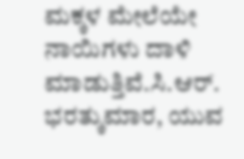ಮಕ್ಕಳ ಮೇಲೆಯೇ ನಾಯಿಗಳು ದಾಳಿ ಮಾಡುತ್ತಿವೆ.ಸಿ.ಆರ್. ಭರತ್ಕುಮಾರ, ಯುವ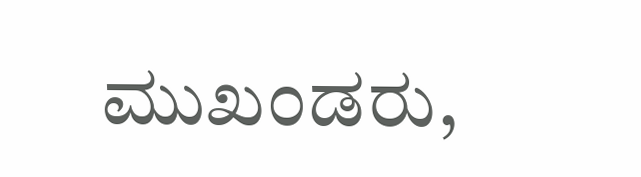ಮುಖಂಡರು,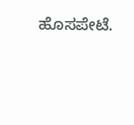ಹೊಸಪೇಟೆ.